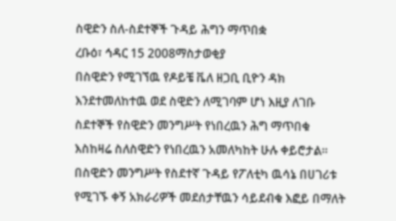ስዊድን ስለ-ስደተኞች ጉዳይ ሕግን ማጥበቋ
ረቡዕ፣ ኅዳር 15 2008ማስታወቂያ
በስዊድን የሚገኘዉ የዶይቼ ቬለ ዘጋቢ ቢዮን ዳክ እንደተመለከተዉ ወደ ስዊድን ለሚገባም ሆነ እዚያ ለገቡ ስደተኞች የስዊድን መንግሥት የነበረዉን ሕግ ማጥበቁ እስከዛሬ ስለስዊድን የነበረዉን አመለካከት ሁሉ ቀይሮታል። በስዊድን መንግሥት የስደተኛ ጉዳይ የፖለቲካ ዉሳኔ በሀገሪቱ የሚገኙ ቀኝ አክራሪዎች መደሰታቸዉን ሳይደብቁ እፎይ በማለት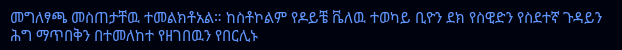መግለፃጫ መስጠታቸዉ ተመልክቶአል። ከስቶኮልም የዶይቼ ቬለዉ ተወካይ ቢዮን ደክ የስዊድን የስደተኛ ጉዳይን ሕግ ማጥበቅን በተመለከተ የዘገበዉን የበርሊኑ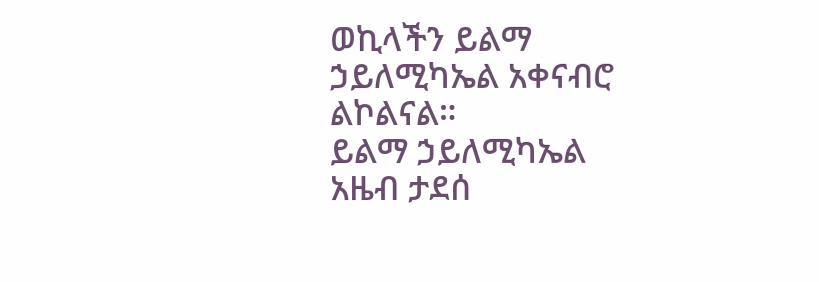ወኪላችን ይልማ ኃይለሚካኤል አቀናብሮ ልኮልናል።
ይልማ ኃይለሚካኤል
አዜብ ታደሰ